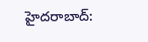హైదరాబాద్: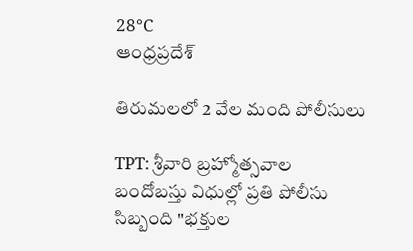28°C
ఆంధ్రప్రదేశ్

తిరుమలలో 2 వేల మంది పోలీసులు

TPT: శ్రీవారి బ్రహ్మోత్సవాల బందోబస్తు విధుల్లో ప్రతి పోలీసు సిబ్బంది "భక్తుల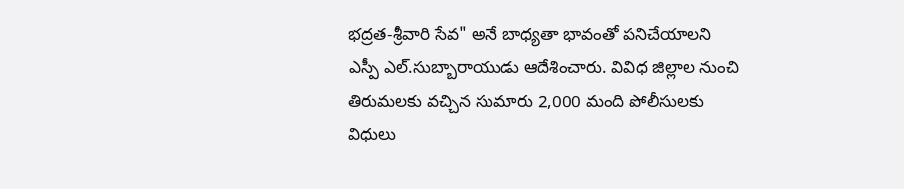భద్రత-శ్రీవారి సేవ" అనే బాధ్యతా భావంతో పనిచేయాలని ఎస్పీ ఎల్.సుబ్బారాయుడు ఆదేశించారు. వివిధ జిల్లాల నుంచి తిరుమలకు వచ్చిన సుమారు 2,000 మంది పోలీసులకు విధులు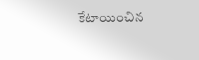కేటాయించిన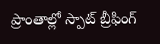ప్రాంతాల్లో స్పాట్ బ్రీఫింగ్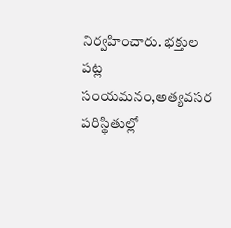నిర్వహించారు. భక్తుల పట్ల సంయమనం,అత్యవసర పరిస్థితుల్లో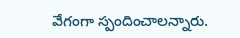వేగంగా స్పందించాలన్నారు.